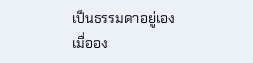เป็นธรรมดาอยู่เอง เมื่ออง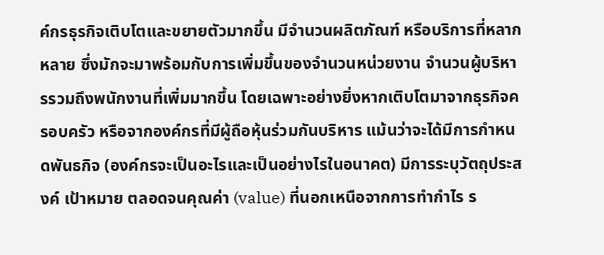ค์กรธุรกิจเติบโตและขยายตัวมากขึ้น มีจำนวนผลิตภัณฑ์ หรือบริการที่หลากหลาย ซึ่งมักจะมาพร้อมกับการเพิ่มขึ้นของจำนวนหน่วยงาน จำนวนผู้บริหารรวมถึงพนักงานที่เพิ่มมากขึ้น โดยเฉพาะอย่างยิ่งหากเติบโตมาจากธุรกิจครอบครัว หรือจากองค์กรที่มีผู้ถือหุ้นร่วมกันบริหาร แม้นว่าจะได้มีการกำหนดพันธกิจ (องค์กรจะเป็นอะไรและเป็นอย่างไรในอนาคต) มีการระบุวัตถุประสงค์ เป้าหมาย ตลอดจนคุณค่า (value) ที่นอกเหนือจากการทำกำไร ร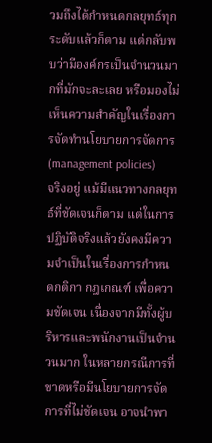วมถึงได้กำหนดกลยุทธ์ทุกระดับแล้วก็ตาม แต่กลับพบว่ามีองค์กรเป็นจำนวนมากที่มักจะละเลย หรือมองไม่เห็นความสำคัญในเรื่องการจัดทำนโยบายการจัดการ (management policies)
จริงอยู่ แม้มีแนวทางกลยุทธ์ที่ชัดเจนก็ตาม แต่ในการปฏิบัติจริงแล้วยังคงมีความจำเป็นในเรื่องการกำหนดกติกา กฎเกณฑ์ เพื่อความชัดเจน เนื่องจากมีทั้งผู้บริหารและพนักงานเป็นจำนวนมาก ในหลายกรณีการที่ขาดหรือมีนโยบายการจัดการที่ไม่ชัดเจน อาจนำพา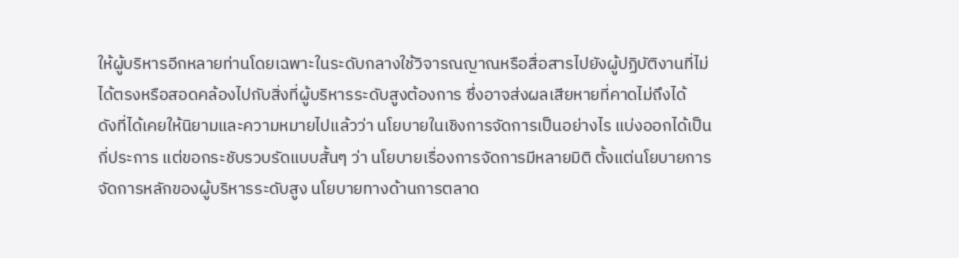ให้ผู้บริหารอีกหลายท่านโดยเฉพาะในระดับกลางใช้วิจารณญาณหรือสื่อสารไปยังผู้ปฏิบัติงานที่ไม่ได้ตรงหรือสอดคล้องไปกับสิ่งที่ผู้บริหารระดับสูงต้องการ ซึ่งอาจส่งผลเสียหายที่คาดไม่ถึงได้
ดังที่ได้เคยให้นิยามและความหมายไปแล้วว่า นโยบายในเชิงการจัดการเป็นอย่างไร แบ่งออกได้เป็นกี่ประการ แต่ขอกระชับรวบรัดแบบสั้นๆ ว่า นโยบายเรื่องการจัดการมีหลายมิติ ตั้งแต่นโยบายการจัดการหลักของผู้บริหารระดับสูง นโยบายทางด้านการตลาด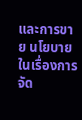และการขาย นโยบายในเรื่องการจัด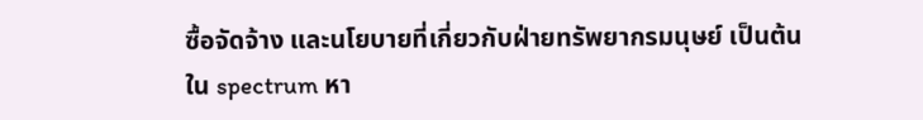ซื้อจัดจ้าง และนโยบายที่เกี่ยวกับฝ่ายทรัพยากรมนุษย์ เป็นต้น
ใน spectrum หา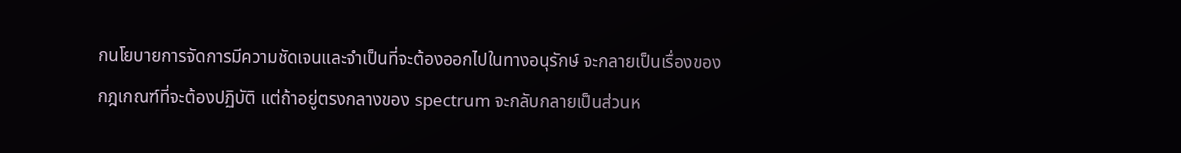กนโยบายการจัดการมีความชัดเจนและจำเป็นที่จะต้องออกไปในทางอนุรักษ์ จะกลายเป็นเรื่องของกฎเกณฑ์ที่จะต้องปฏิบัติ แต่ถ้าอยู่ตรงกลางของ spectrum จะกลับกลายเป็นส่วนห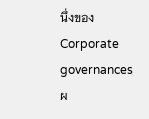นึ่งของ Corporate governances ผ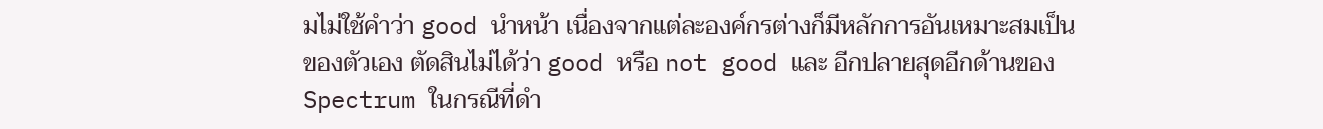มไม่ใช้คำว่า good นำหน้า เนื่องจากแต่ละองค์กรต่างก็มีหลักการอันเหมาะสมเป็นของตัวเอง ตัดสินไม่ได้ว่า good หรือ not good และ อีกปลายสุดอีกด้านของ Spectrum ในกรณีที่ดำ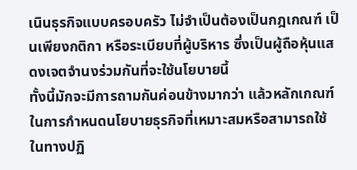เนินธุรกิจแบบครอบครัว ไม่จำเป็นต้องเป็นกฎเกณฑ์ เป็นเพียงกติกา หรือระเบียบที่ผู้บริหาร ซึ่งเป็นผู้ถือหุ้นแสดงเจตจำนงร่วมกันที่จะใช้นโยบายนี้
ทั้งนี้มักจะมีการถามกันค่อนข้างมากว่า แล้วหลักเกณฑ์ในการกำหนดนโยบายธุรกิจที่เหมาะสมหรือสามารถใช้ในทางปฏิ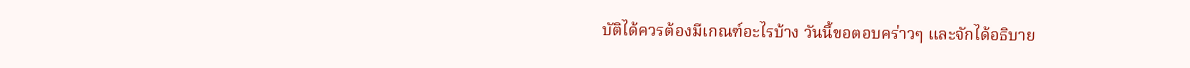บัติได้ควรต้องมีเกณฑ์อะไรบ้าง วันนี้ขอตอบคร่าวๆ และจักได้อธิบาย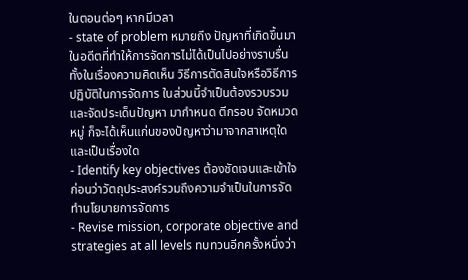ในตอนต่อๆ หากมีเวลา
- state of problem หมายถึง ปัญหาที่เกิดขึ้นมาในอดีตที่ทำให้การจัดการไม่ได้เป็นไปอย่างราบรื่น ทั้งในเรื่องความคิดเห็น วิธีการตัดสินใจหรือวิธีการปฏิบัติในการจัดการ ในส่วนนี้จำเป็นต้องรวบรวมและจัดประเด็นปัญหา มากำหนด ตีกรอบ จัดหมวดหมู่ ก็จะได้เห็นแก่นของปัญหาว่ามาจากสาเหตุใด และเป็นเรื่องใด
- Identify key objectives ต้องชัดเจนและเข้าใจก่อนว่าวัตถุประสงค์รวมถึงความจำเป็นในการจัดทำนโยบายการจัดการ
- Revise mission, corporate objective and strategies at all levels ทบทวนอีกครั้งหนึ่งว่า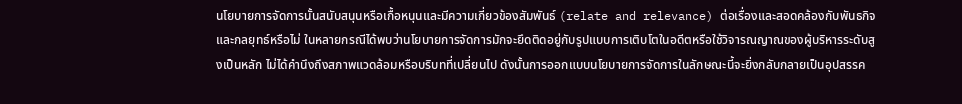นโยบายการจัดการนั้นสนับสนุนหรือเกื้อหนุนและมีความเกี่ยวข้องสัมพันธ์ (relate and relevance) ต่อเรื่องและสอดคล้องกับพันธกิจและกลยุทธ์หรือไม่ ในหลายกรณีได้พบว่านโยบายการจัดการมักจะยึดติดอยู่กับรูปแบบการเติบโตในอดีตหรือใช้วิจารณญาณของผู้บริหารระดับสูงเป็นหลัก ไม่ได้คำนึงถึงสภาพแวดล้อมหรือบริบทที่เปลี่ยนไป ดังนั้นการออกแบบนโยบายการจัดการในลักษณะนี้จะยิ่งกลับกลายเป็นอุปสรรค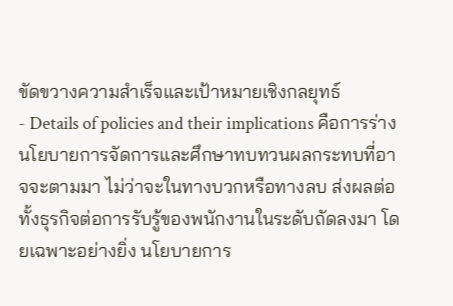ขัดขวางความสำเร็จและเป้าหมายเชิงกลยุทธ์
- Details of policies and their implications คือการร่างนโยบายการจัดการและศึกษาทบทวนผลกระทบที่อาจจะตามมา ไม่ว่าจะในทางบวกหรือทางลบ ส่งผลต่อทั้งธุรกิจต่อการรับรู้ของพนักงานในระดับถัดลงมา โดยเฉพาะอย่างยิ่ง นโยบายการ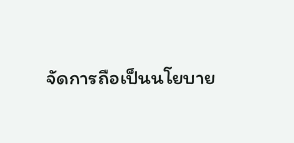จัดการถือเป็นนโยบาย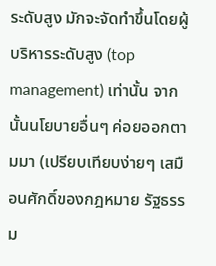ระดับสูง มักจะจัดทำขึ้นโดยผู้บริหารระดับสูง (top management) เท่านั้น จากนั้นนโยบายอื่นๆ ค่อยออกตามมา (เปรียบเทียบง่ายๆ เสมือนศักดิ์ของกฎหมาย รัฐธรรม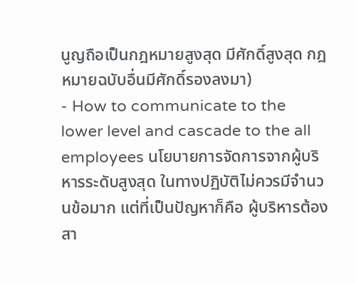นูญถือเป็นกฎหมายสูงสุด มีศักดิ์สูงสุด กฎหมายฉบับอื่นมีศักดิ์รองลงมา)
- How to communicate to the lower level and cascade to the all employees นโยบายการจัดการจากผู้บริหารระดับสูงสุด ในทางปฏิบัติไม่ควรมีจำนวนข้อมาก แต่ที่เป็นปัญหาก็คือ ผู้บริหารต้องสา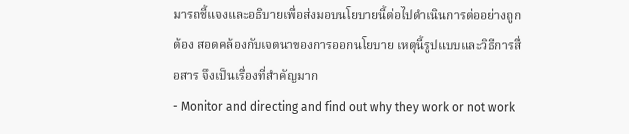มารถชี้แจงและอธิบายเพื่อส่งมอบนโยบายนี้ต่อไปดำเนินการต่ออย่างถูกต้อง สอดคล้องกับเจตนาของการออกนโยบาย เหตุนี้รูปแบบและวิธีการสื่อสาร จึงเป็นเรื่องที่สำคัญมาก
- Monitor and directing and find out why they work or not work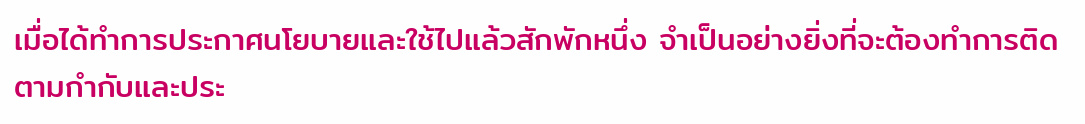เมื่อได้ทำการประกาศนโยบายและใช้ไปแล้วสักพักหนึ่ง จำเป็นอย่างยิ่งที่จะต้องทำการติดตามกำกับและประ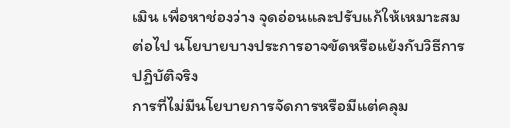เมิน เพื่อหาช่องว่าง จุดอ่อนและปรับแก้ให้เหมาะสมต่อไป นโยบายบางประการอาจขัดหรือแย้งกับวิธีการปฏิบัติจริง
การที่ไม่มีนโยบายการจัดการหรือมีแต่คลุม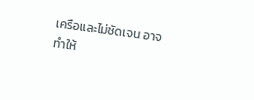เครือและไม่ชัดเจน อาจทำให้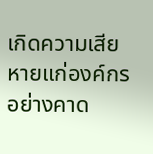เกิดความเสียหายแก่องค์กรอย่างคาด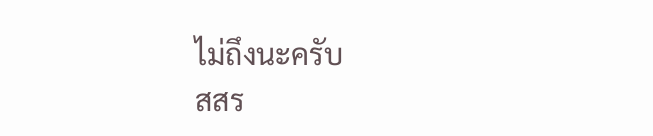ไม่ถึงนะครับ
สสร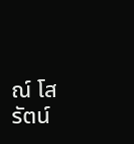ณ์ โสรัตน์